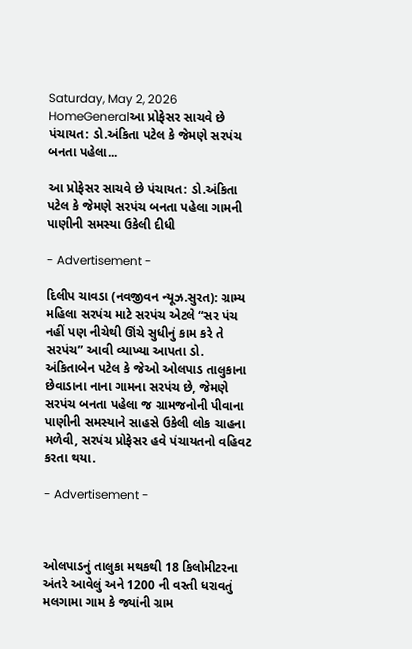Saturday, May 2, 2026
HomeGeneralઆ પ્રોફેસર સાચવે છે પંચાયત: ડો.અંકિતા પટેલ કે જેમણે સરપંચ બનતા પહેલા...

આ પ્રોફેસર સાચવે છે પંચાયત: ડો.અંકિતા પટેલ કે જેમણે સરપંચ બનતા પહેલા ગામની પાણીની સમસ્યા ઉકેલી દીધી

- Advertisement -

દિલીપ ચાવડા (નવજીવન ન્યૂઝ.સુરત): ગ્રામ્ય મહિલા સરપંચ માટે સરપંચ એટલે “સર પંચ નહીં પણ નીચેથી ઊંચે સુધીનું કામ કરે તે સરપંચ” આવી વ્યાખ્યા આપતા ડો. અંકિતાબેન પટેલ કે જેઓ ઓલપાડ તાલુકાના છેવાડાના નાના ગામના સરપંચ છે, જેમણે સરપંચ બનતા પહેલા જ ગ્રામજનોની પીવાના પાણીની સમસ્યાને સાહસે ઉકેલી લોક ચાહના મળેવી, સરપંચ પ્રોફેસર હવે પંચાયતનો વહિવટ કરતા થયા.

- Advertisement -



ઓલપાડનું તાલુકા મથકથી 18 કિલોમીટરના અંતરે આવેલું અને 1200 ની વસ્તી ધરાવતું મલગામા ગામ કે જ્યાંની ગ્રામ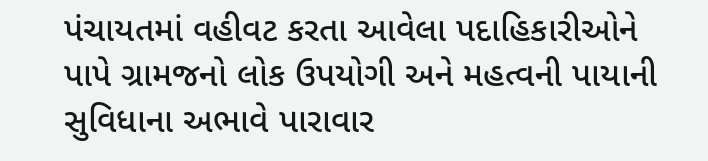પંચાયતમાં વહીવટ કરતા આવેલા પદાહિકારીઓને પાપે ગ્રામજનો લોક ઉપયોગી અને મહત્વની પાયાની સુવિધાના અભાવે પારાવાર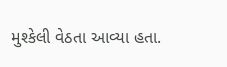મુશ્કેલી વેઠતા આવ્યા હતા.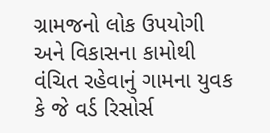ગ્રામજનો લોક ઉપયોગી અને વિકાસના કામોથી વંચિત રહેવાનું ગામના યુવક કે જે વર્ડ રિસોર્સ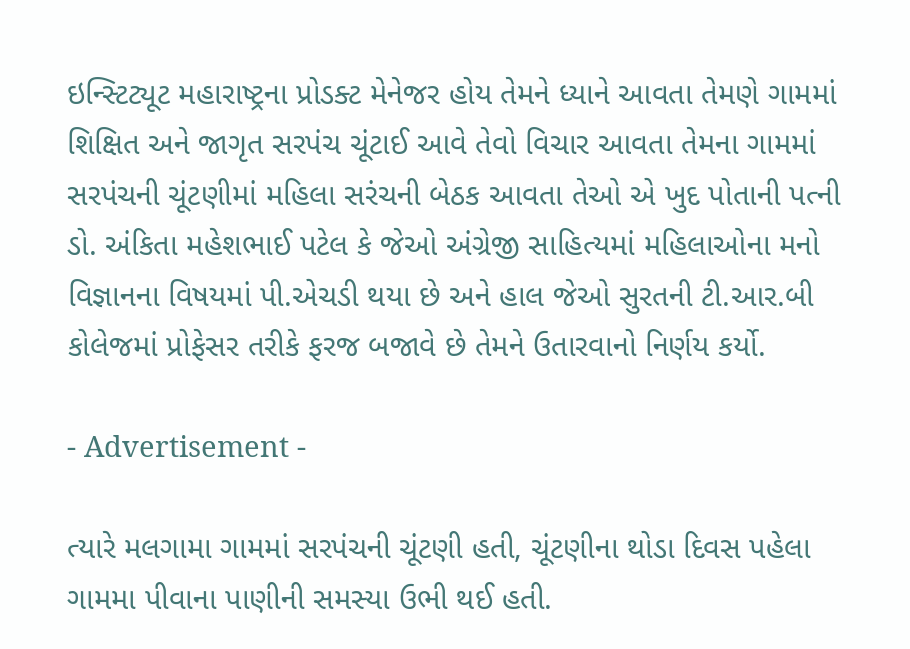ઇન્સ્ટિટ્યૂટ મહારાષ્ટ્રના પ્રોડક્ટ મેનેજર હોય તેમને ધ્યાને આવતા તેમણે ગામમાં શિક્ષિત અને જાગૃત સરપંચ ચૂંટાઈ આવે તેવો વિચાર આવતા તેમના ગામમાં સરપંચની ચૂંટણીમાં મહિલા સરંચની બેઠક આવતા તેઓ એ ખુદ પોતાની પત્ની ડો. અંકિતા મહેશભાઈ પટેલ કે જેઓ અંગ્રેજી સાહિત્યમાં મહિલાઓના મનો વિજ્ઞાનના વિષયમાં પી.એચડી થયા છે અને હાલ જેઓ સુરતની ટી.આર.બી કોલેજમાં પ્રોફેસર તરીકે ફરજ બજાવે છે તેમને ઉતારવાનો નિર્ણય કર્યો.

- Advertisement -

ત્યારે મલગામા ગામમાં સરપંચની ચૂંટણી હતી, ચૂંટણીના થોડા દિવસ પહેલા ગામમા પીવાના પાણીની સમસ્યા ઉભી થઈ હતી.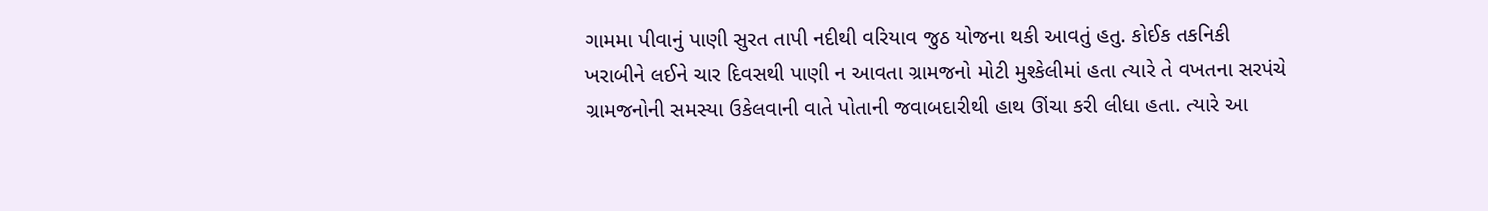ગામમા પીવાનું પાણી સુરત તાપી નદીથી વરિયાવ જુઠ યોજના થકી આવતું હતુ. કોઈક તકનિકી ખરાબીને લઈને ચાર દિવસથી પાણી ન આવતા ગ્રામજનો મોટી મુશ્કેલીમાં હતા ત્યારે તે વખતના સરપંચે ગ્રામજનોની સમસ્યા ઉકેલવાની વાતે પોતાની જવાબદારીથી હાથ ઊંચા કરી લીધા હતા. ત્યારે આ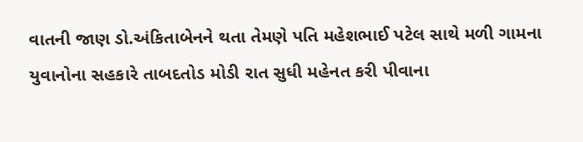વાતની જાણ ડો.અંકિતાબેનને થતા તેમણે પતિ મહેશભાઈ પટેલ સાથે મળી ગામના યુવાનોના સહકારે તાબદતોડ મોડી રાત સુધી મહેનત કરી પીવાના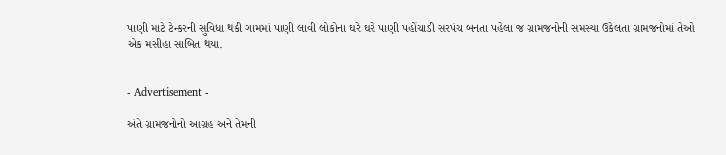પાણી માટે ટેન્કરની સુવિધા થકી ગામમાં પાણી લાવી લોકોના ઘરે ઘરે પાણી પહોંચાડી સરપંચ બનતા પહેલા જ ગ્રામજનોની સમસ્યા ઉકેલતા ગ્રામજનોમાં તેઓ એક મસીહા સાબિત થયા.


- Advertisement -

અંતે ગ્રામજનોનો આગ્રહ અને તેમની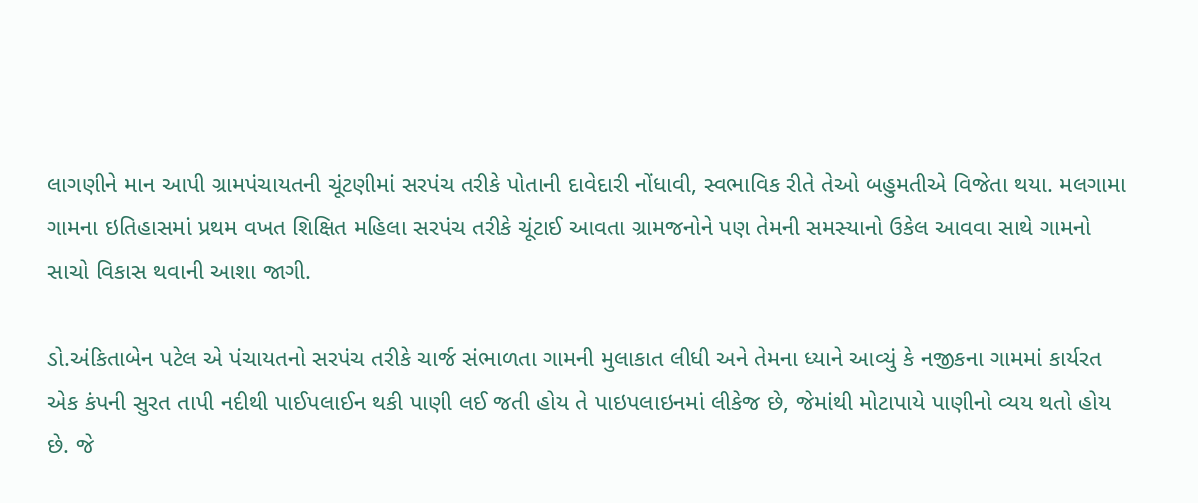લાગણીને માન આપી ગ્રામપંચાયતની ચૂંટણીમાં સરપંચ તરીકે પોતાની દાવેદારી નોંધાવી, સ્વભાવિક રીતે તેઓ બહુમતીએ વિજેતા થયા. મલગામા ગામના ઇતિહાસમાં પ્રથમ વખત શિક્ષિત મહિલા સરપંચ તરીકે ચૂંટાઈ આવતા ગ્રામજનોને પણ તેમની સમસ્યાનો ઉકેલ આવવા સાથે ગામનો સાચો વિકાસ થવાની આશા જાગી.

ડો.અંકિતાબેન પટેલ એ પંચાયતનો સરપંચ તરીકે ચાર્જ સંભાળતા ગામની મુલાકાત લીધી અને તેમના ધ્યાને આવ્યું કે નજીકના ગામમાં કાર્યરત એક કંપની સુરત તાપી નદીથી પાઈપલાઈન થકી પાણી લઈ જતી હોય તે પાઇપલાઇનમાં લીકેજ છે, જેમાંથી મોટાપાયે પાણીનો વ્યય થતો હોય છે. જે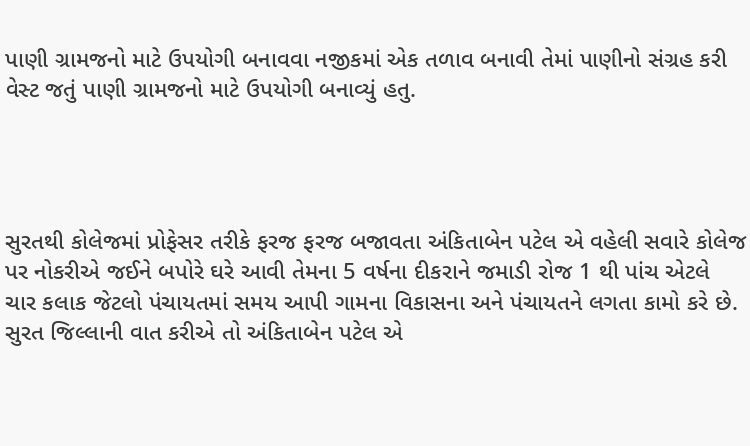પાણી ગ્રામજનો માટે ઉપયોગી બનાવવા નજીકમાં એક તળાવ બનાવી તેમાં પાણીનો સંગ્રહ કરી વેસ્ટ જતું પાણી ગ્રામજનો માટે ઉપયોગી બનાવ્યું હતુ.




સુરતથી કોલેજમાં પ્રોફેસર તરીકે ફરજ ફરજ બજાવતા અંકિતાબેન પટેલ એ વહેલી સવારે કોલેજ પર નોકરીએ જઈને બપોરે ઘરે આવી તેમના 5 વર્ષના દીકરાને જમાડી રોજ 1 થી પાંચ એટલે ચાર કલાક જેટલો પંચાયતમાં સમય આપી ગામના વિકાસના અને પંચાયતને લગતા કામો કરે છે. સુરત જિલ્લાની વાત કરીએ તો અંકિતાબેન પટેલ એ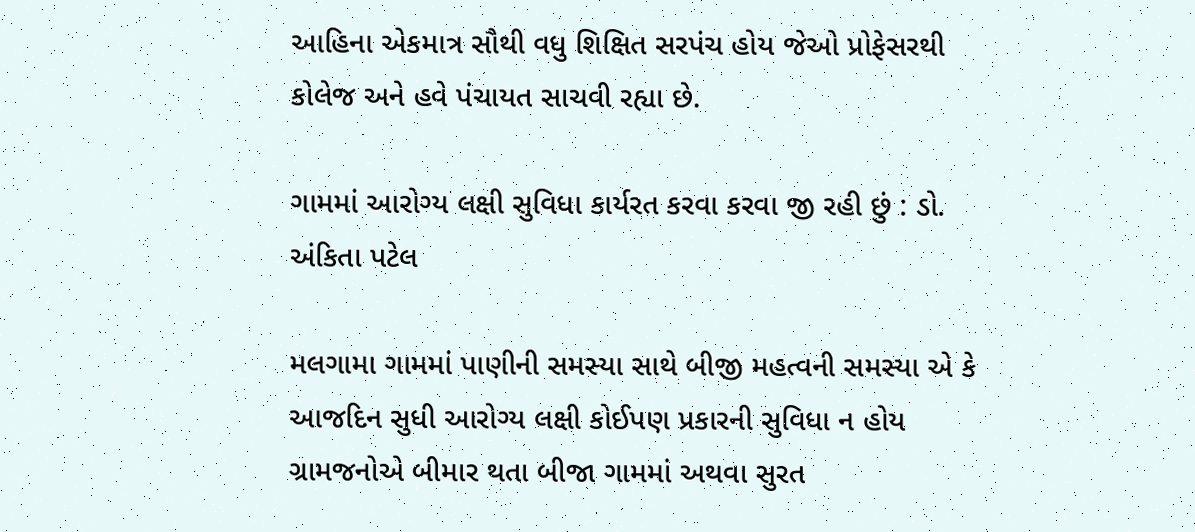આહિના એકમાત્ર સૌથી વધુ શિક્ષિત સરપંચ હોય જેઓ પ્રોફેસરથી કોલેજ અને હવે પંચાયત સાચવી રહ્યા છે.

ગામમાં આરોગ્ય લક્ષી સુવિધા કાર્યરત કરવા કરવા જી રહી છું : ડો. અંકિતા પટેલ

મલગામા ગામમાં પાણીની સમસ્યા સાથે બીજી મહત્વની સમસ્યા એ કે આજદિન સુધી આરોગ્ય લક્ષી કોઈપણ પ્રકારની સુવિધા ન હોય ગ્રામજનોએ બીમાર થતા બીજા ગામમાં અથવા સુરત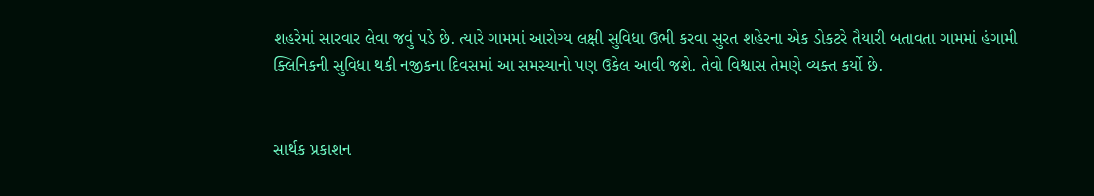શહરેમાં સારવાર લેવા જવું પડે છે. ત્યારે ગામમાં આરોગ્ય લક્ષી સુવિધા ઉભી કરવા સુરત શહેરના એક ડોકટરે તૈયારી બતાવતા ગામમાં હંગામી ક્લિનિકની સુવિધા થકી નજીકના દિવસમાં આ સમસ્યાનો પણ ઉકેલ આવી જશે. તેવો વિશ્વાસ તેમણે વ્યક્ત કર્યો છે.


સાર્થક પ્રકાશન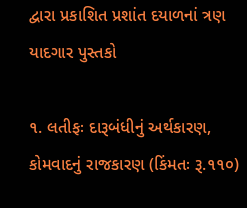દ્વારા પ્રકાશિત પ્રશાંત દયાળનાં ત્રણ યાદગાર પુસ્તકો

૧. લતીફઃ દારૂબંધીનું અર્થકારણ, કોમવાદનું રાજકારણ (કિંમતઃ રૂ.૧૧૦)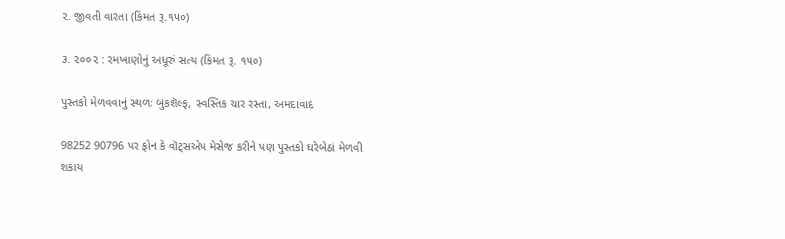૨. જીવતી વારતા (કિંમત રૂ.૧૫૦)

૩. ૨૦૦૨ : રમખાણોનું અધૂરું સત્ય (કિંમત રૂ. ૧૫૦)

પુસ્તકો મેળવવાનું સ્થળઃ બુકશૅલ્ફ, સ્વસ્તિક ચાર રસ્તા, અમદાવાદ

98252 90796 પર ફોન કે વૉટ્સએપ મેસેજ કરીને પણ પુસ્તકો ઘરેબેઠાં મેળવી શકાય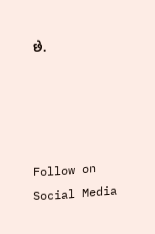છે.




Follow on Social Media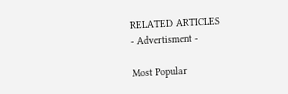RELATED ARTICLES
- Advertisment -

Most Popular